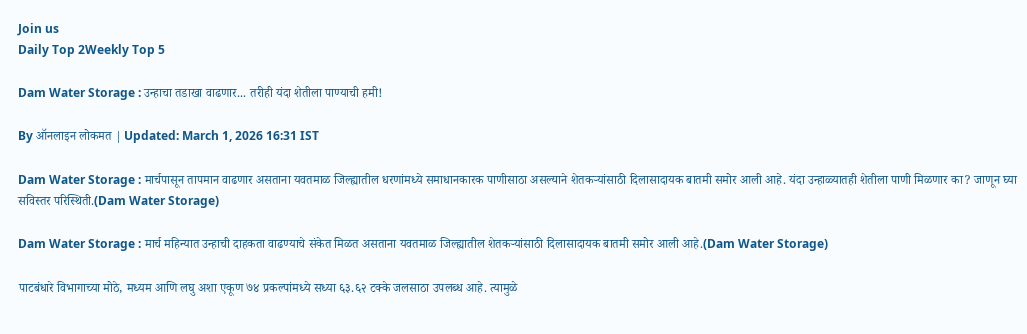Join us
Daily Top 2Weekly Top 5

Dam Water Storage : उन्हाचा तडाखा वाढणार... तरीही यंदा शेतीला पाण्याची हमी!

By ऑनलाइन लोकमत | Updated: March 1, 2026 16:31 IST

Dam Water Storage : मार्चपासून तापमान वाढणार असताना यवतमाळ जिल्ह्यातील धरणांमध्ये समाधानकारक पाणीसाठा असल्याने शेतकऱ्यांसाठी दिलासादायक बातमी समोर आली आहे. यंदा उन्हाळ्यातही शेतीला पाणी मिळणार का? जाणून घ्या सविस्तर परिस्थिती.(Dam Water Storage)

Dam Water Storage : मार्च महिन्यात उन्हाची दाहकता वाढण्याचे संकेत मिळत असताना यवतमाळ जिल्ह्यातील शेतकऱ्यांसाठी दिलासादायक बातमी समोर आली आहे.(Dam Water Storage)

पाटबंधारे विभागाच्या मोठे, मध्यम आणि लघु अशा एकूण ७४ प्रकल्पांमध्ये सध्या ६३.६२ टक्के जलसाठा उपलब्ध आहे. त्यामुळे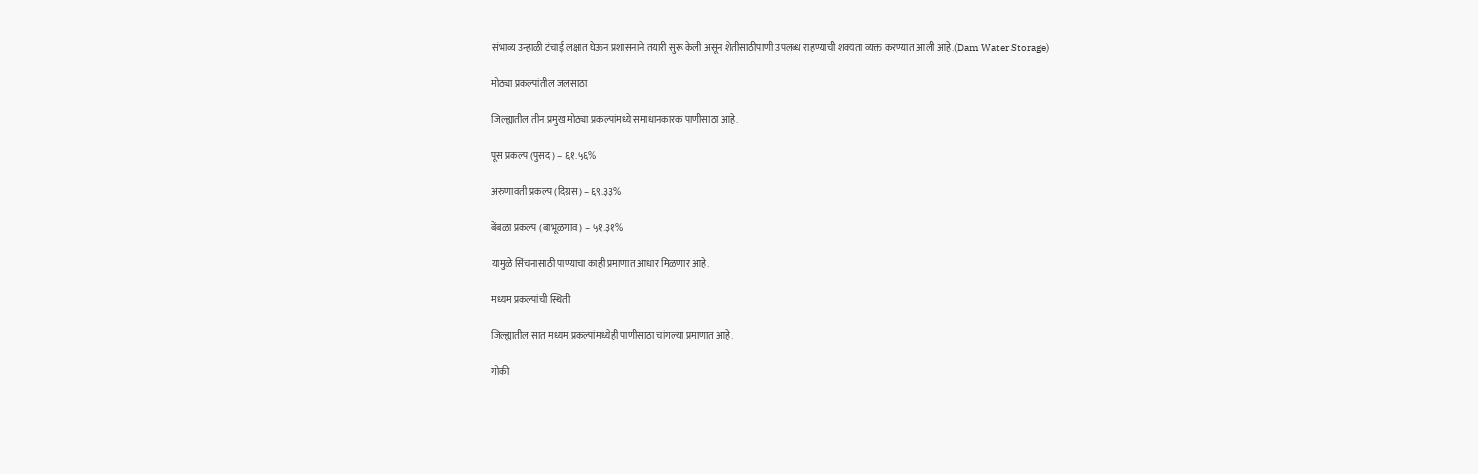संभाव्य उन्हाळी टंचाई लक्षात घेऊन प्रशासनाने तयारी सुरू केली असून शेतीसाठीपाणी उपलब्ध राहण्याची शक्यता व्यक्त करण्यात आली आहे.(Dam Water Storage)

मोठ्या प्रकल्पांतील जलसाठा

जिल्ह्यातील तीन प्रमुख मोठ्या प्रकल्पांमध्ये समाधानकारक पाणीसाठा आहे.

पूस प्रकल्प (पुसद) – ६१.५६%

अरुणावती प्रकल्प (दिग्रस) – ६९.३३%

बेंबळा प्रकल्प (बाभूळगाव) – ५१.३१%

यामुळे सिंचनासाठी पाण्याचा काही प्रमाणात आधार मिळणार आहे.

मध्यम प्रकल्पांची स्थिती

जिल्ह्यातील सात मध्यम प्रकल्पांमध्येही पाणीसाठा चांगल्या प्रमाणात आहे.

गोकी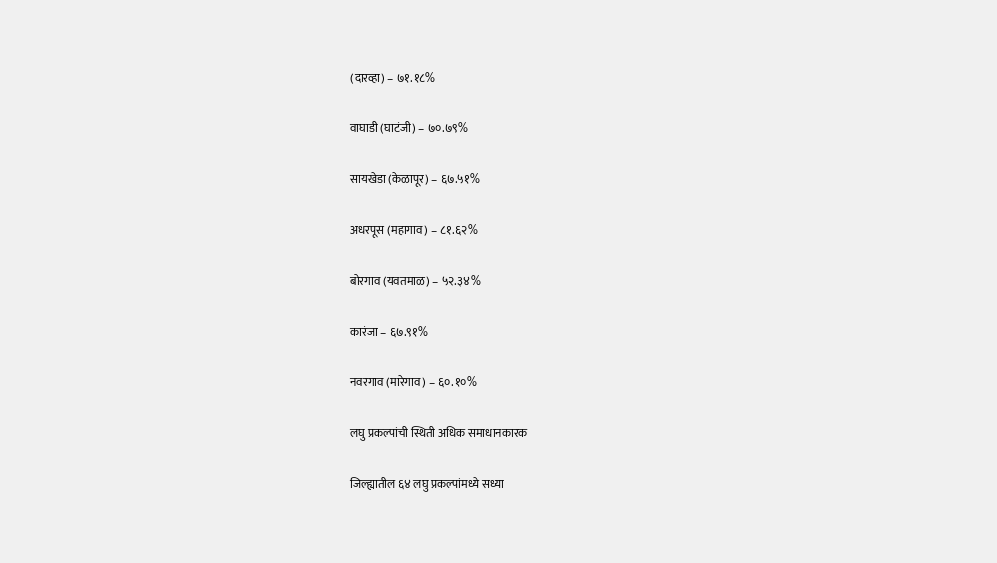(दारव्हा) – ७१.१८%

वाघाडी (घाटंजी) – ७०.७९%

सायखेडा (केळापूर) – ६७.५१%

अधरपूस (महागाव) – ८१.६२%

बोरगाव (यवतमाळ) – ५२.३४%

कारंजा – ६७.९१%

नवरगाव (मारेगाव) – ६०.१०%

लघु प्रकल्पांची स्थिती अधिक समाधानकारक

जिल्ह्यातील ६४ लघु प्रकल्पांमध्ये सध्या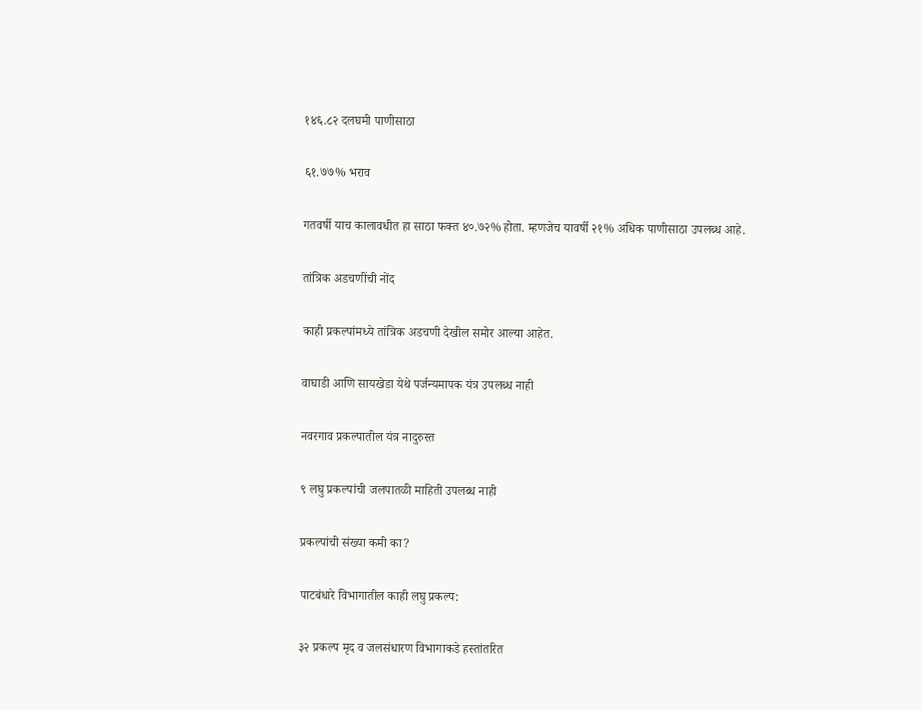१४६.८२ दलघमी पाणीसाठा

६१.७७% भराव

गतवर्षी याच कालावधीत हा साठा फक्त ४०.७२% होता. म्हणजेच यावर्षी २१% अधिक पाणीसाठा उपलब्ध आहे.

तांत्रिक अडचणींची नोंद

काही प्रकल्पांमध्ये तांत्रिक अडचणी देखील समोर आल्या आहेत.

वाघाडी आणि सायखेडा येथे पर्जन्यमापक यंत्र उपलब्ध नाही

नवरगाव प्रकल्पातील यंत्र नादुरुस्त

९ लघु प्रकल्पांची जलपातळी माहिती उपलब्ध नाही

प्रकल्पांची संख्या कमी का?

पाटबंधारे विभागातील काही लघु प्रकल्प:

३२ प्रकल्प मृद व जलसंधारण विभागाकडे हस्तांतरित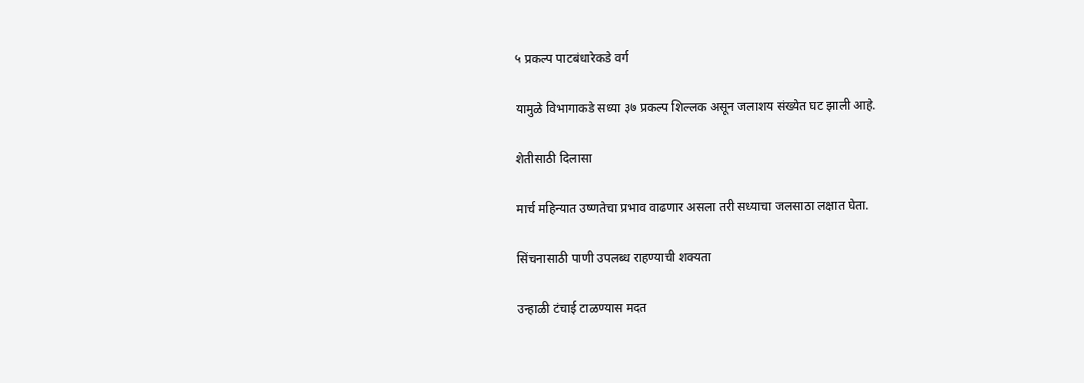५ प्रकल्प पाटबंधारेकडे वर्ग

यामुळे विभागाकडे सध्या ३७ प्रकल्प शिल्लक असून जलाशय संख्येत घट झाली आहे.

शेतीसाठी दिलासा

मार्च महिन्यात उष्णतेचा प्रभाव वाढणार असला तरी सध्याचा जलसाठा लक्षात घेता.

सिंचनासाठी पाणी उपलब्ध राहण्याची शक्यता

उन्हाळी टंचाई टाळण्यास मदत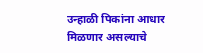उन्हाळी पिकांना आधार मिळणार असल्याचे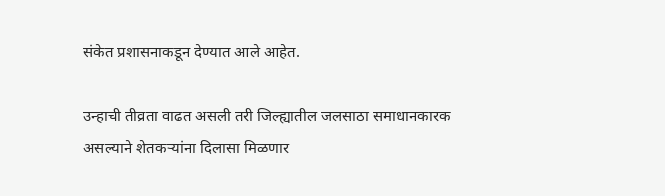संकेत प्रशासनाकडून देण्यात आले आहेत.

उन्हाची तीव्रता वाढत असली तरी जिल्ह्यातील जलसाठा समाधानकारक असल्याने शेतकऱ्यांना दिलासा मिळणार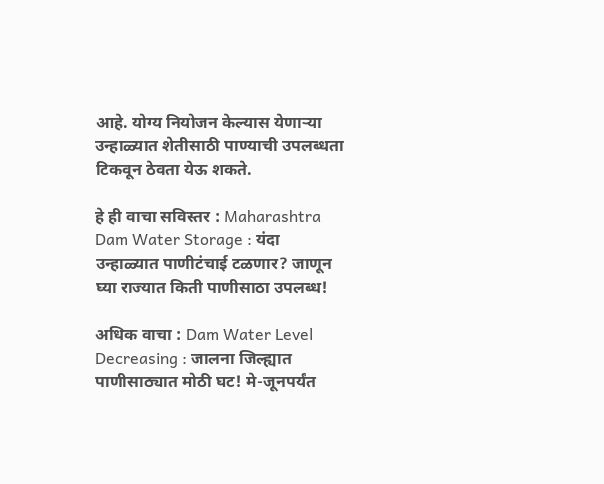आहे. योग्य नियोजन केल्यास येणाऱ्या उन्हाळ्यात शेतीसाठी पाण्याची उपलब्धता टिकवून ठेवता येऊ शकते.

हे ही वाचा सविस्तर : Maharashtra Dam Water Storage : यंदा उन्हाळ्यात पाणीटंचाई टळणार? जाणून घ्या राज्यात किती पाणीसाठा उपलब्ध!

अधिक वाचा : Dam Water Level Decreasing : जालना जिल्ह्यात पाणीसाठ्यात मोठी घट! मे-जूनपर्यंत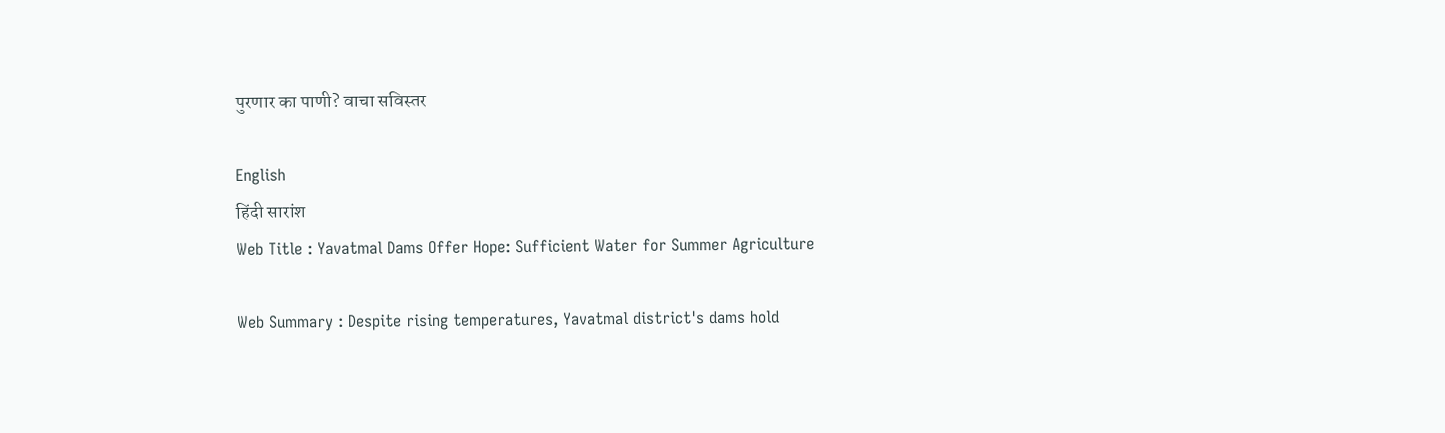पुरणार का पाणी? वाचा सविस्तर

English
हिंदी सारांश
Web Title : Yavatmal Dams Offer Hope: Sufficient Water for Summer Agriculture

Web Summary : Despite rising temperatures, Yavatmal district's dams hold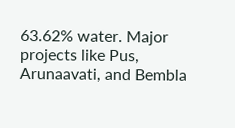63.62% water. Major projects like Pus, Arunaavati, and Bembla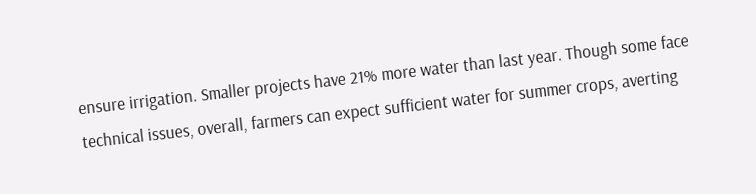ensure irrigation. Smaller projects have 21% more water than last year. Though some face technical issues, overall, farmers can expect sufficient water for summer crops, averting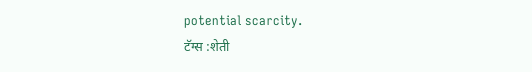potential scarcity.
टॅग्स :शेती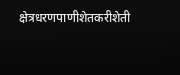क्षेत्रधरणपाणीशेतकरीशेती